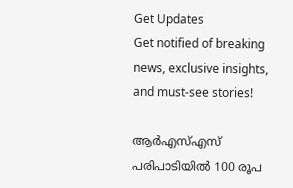Get Updates
Get notified of breaking news, exclusive insights, and must-see stories!

ആർഎസ്എസ് പരിപാടിയിൽ 100 രൂപ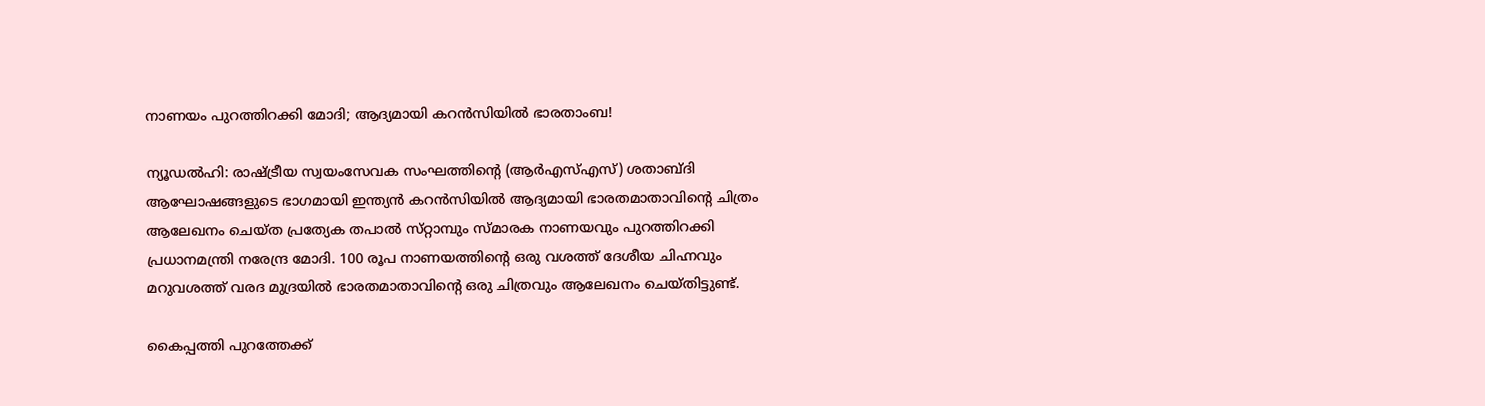നാണയം പുറത്തിറക്കി മോദി; ആദ്യമായി കറൻസിയിൽ ഭാരതാംബ!

ന്യൂഡൽഹി: രാഷ്ട്രീയ സ്വയംസേവക സംഘത്തിന്റെ (ആർ‌എസ്‌എസ്) ശതാബ്‌ദി ആഘോഷങ്ങളുടെ ഭാഗമായി ഇന്ത്യൻ കറൻസിയിൽ ആദ്യമായി ഭാരതമാതാവിന്റെ ചിത്രം ആലേഖനം ചെയ്‌ത പ്രത്യേക തപാൽ സ്‌റ്റാമ്പും സ്‌മാരക നാണയവും പുറത്തിറക്കി പ്രധാനമന്ത്രി നരേന്ദ്ര മോദി. 100 രൂപ നാണയത്തിന്റെ ഒരു വശത്ത് ദേശീയ ചിഹ്നവും മറുവശത്ത് വരദ മുദ്രയിൽ ഭാരതമാതാവിന്റെ ഒരു ചിത്രവും ആലേഖനം ചെയ്‌തിട്ടുണ്ട്‌.

കൈപ്പത്തി പുറത്തേക്ക്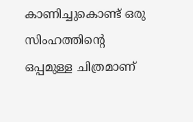കാണിച്ചുകൊണ്ട് ഒരു സിംഹത്തിന്റെ ഒപ്പമുള്ള ചിത്രമാണ്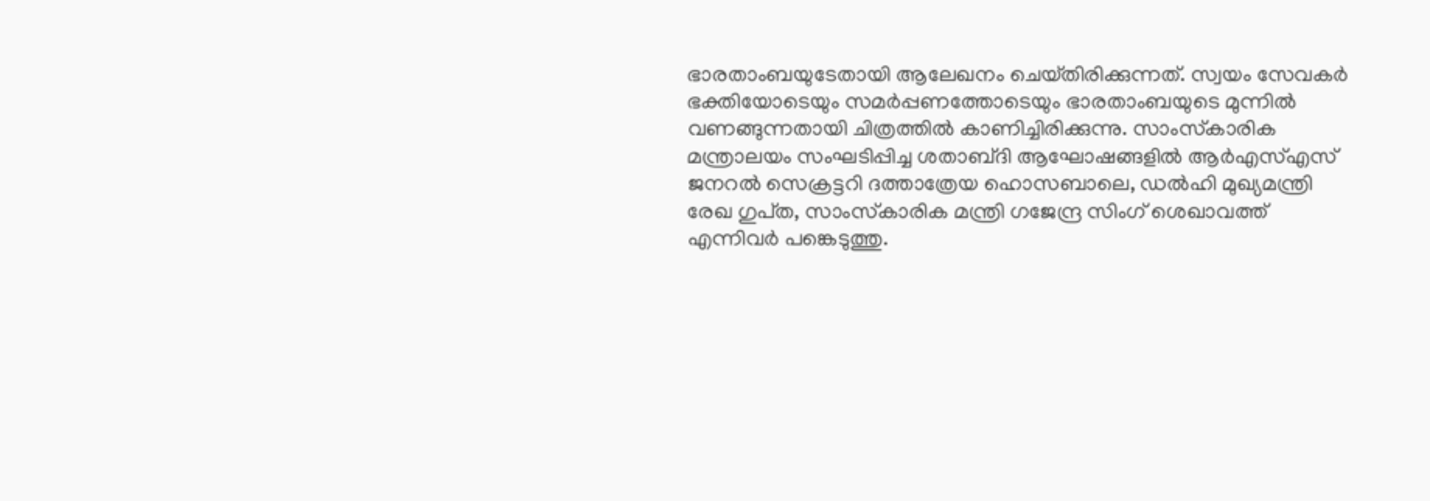ഭാരതാംബയുടേതായി ആലേഖനം ചെയ്‌തിരിക്കുന്നത്‌. സ്വയം സേവകർ ഭക്തിയോടെയും സമർപ്പണത്തോടെയും ഭാരതാംബയുടെ മുന്നിൽ വണങ്ങുന്നതായി ചിത്രത്തിൽ കാണിച്ചിരിക്കുന്നു. സാംസ്‌കാരിക മന്ത്രാലയം സംഘടിപ്പിച്ച ശതാബ്‌ദി ആഘോഷങ്ങളിൽ ആർ‌എസ്‌എസ് ജനറൽ സെക്രട്ടറി ദത്താത്രേയ ഹൊസബാലെ, ഡൽഹി മുഖ്യമന്ത്രി രേഖ ഗുപ്‍ത, സാംസ്‌കാരിക മന്ത്രി ഗജേന്ദ്ര സിംഗ് ശെഖാവത്ത് എന്നിവർ പങ്കെടുത്തു.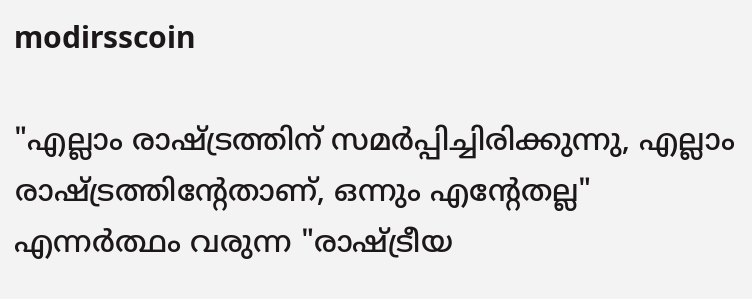modirsscoin

"എല്ലാം രാഷ്ട്രത്തിന് സമർപ്പിച്ചിരിക്കുന്നു, എല്ലാം രാഷ്ട്രത്തിന്റേതാണ്, ഒന്നും എന്റേതല്ല" എന്നർത്ഥം വരുന്ന "രാഷ്ട്രീയ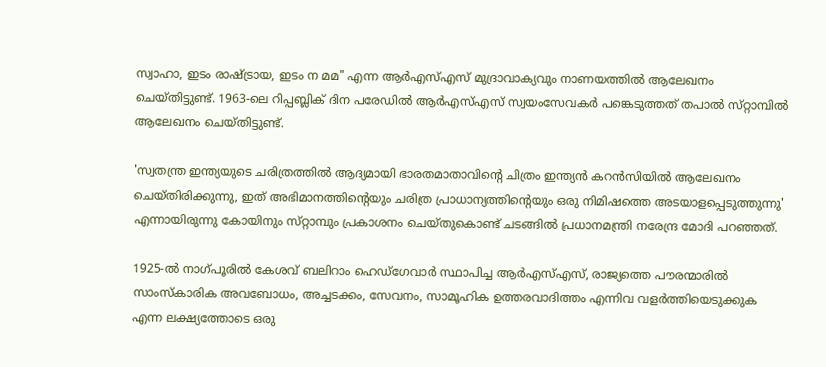സ്വാഹാ, ഇടം രാഷ്ട്രായ, ഇടം ന മമ" എന്ന ആർ‌എസ്‌എസ് മുദ്രാവാക്യവും നാണയത്തിൽ ആലേഖനം ചെയ്‌തിട്ടുണ്ട്‌. 1963-ലെ റിപ്പബ്ലിക് ദിന പരേഡിൽ ആർഎസ്എസ് സ്വയംസേവകർ പങ്കെടുത്തത് തപാൽ സ്‌റ്റാമ്പിൽ ആലേഖനം ചെയ്‌തിട്ടുണ്ട്‌.

'സ്വതന്ത്ര ഇന്ത്യയുടെ ചരിത്രത്തിൽ ആദ്യമായി ഭാരതമാതാവിന്റെ ചിത്രം ഇന്ത്യൻ കറൻസിയിൽ ആലേഖനം ചെയ്‌തിരിക്കുന്നു, ഇത് അഭിമാനത്തിന്റെയും ചരിത്ര പ്രാധാന്യത്തിന്റെയും ഒരു നിമിഷത്തെ അടയാളപ്പെടുത്തുന്നു' എന്നായിരുന്നു കോയിനും സ്‌റ്റാമ്പും പ്രകാശനം ചെയ്‌തുകൊണ്ട് ചടങ്ങിൽ പ്രധാനമന്ത്രി നരേന്ദ്ര മോദി പറഞ്ഞത്.

1925-ൽ നാഗ്‌പൂരിൽ കേശവ് ബലിറാം ഹെഡ്‌ഗേവാർ സ്ഥാപിച്ച ആർ‌എസ്‌എസ്, രാജ്യത്തെ പൗരന്മാരിൽ സാംസ്‌കാരിക അവബോധം, അച്ചടക്കം, സേവനം, സാമൂഹിക ഉത്തരവാദിത്തം എന്നിവ വളർത്തിയെടുക്കുക എന്ന ലക്ഷ്യത്തോടെ ഒരു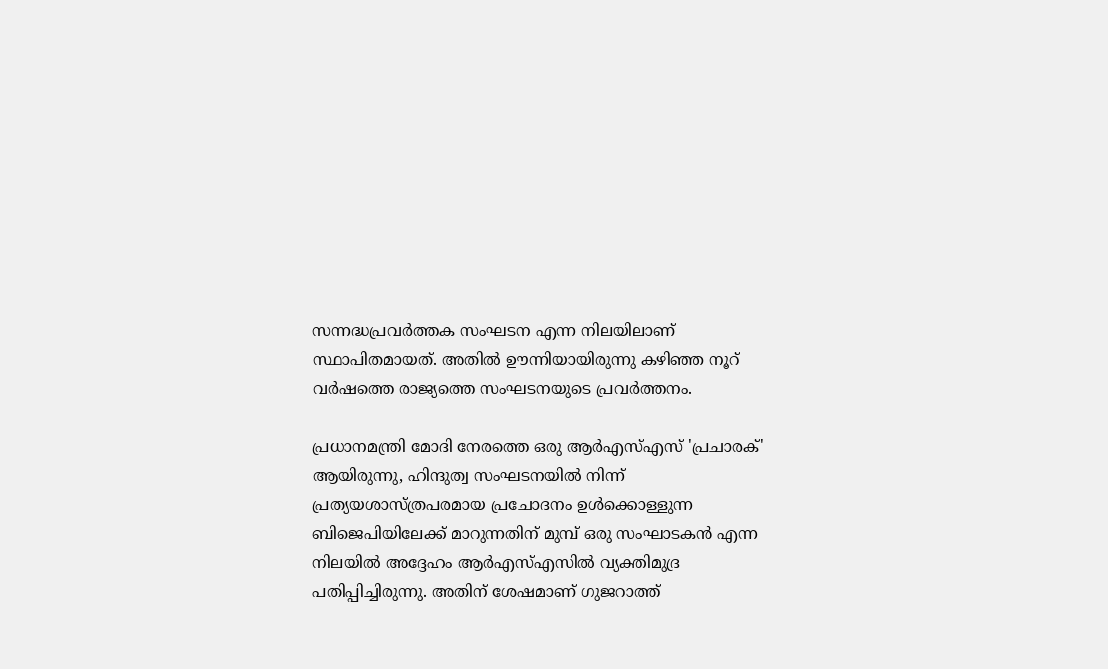സന്നദ്ധപ്രവർത്തക സംഘടന എന്ന നിലയിലാണ് സ്ഥാപിതമായത്. അതിൽ ഊന്നിയായിരുന്നു കഴിഞ്ഞ നൂറ് വർഷത്തെ രാജ്യത്തെ സംഘടനയുടെ പ്രവർത്തനം.

പ്രധാനമന്ത്രി മോദി നേരത്തെ ഒരു ആർ‌എസ്‌എസ് 'പ്രചാരക്' ആയിരുന്നു, ഹിന്ദുത്വ സംഘടനയിൽ നിന്ന് പ്രത്യയശാസ്ത്രപരമായ പ്രചോദനം ഉൾക്കൊള്ളുന്ന ബിജെപിയിലേക്ക് മാറുന്നതിന് മുമ്പ് ഒരു സംഘാടകൻ എന്ന നിലയിൽ അദ്ദേഹം ആർഎസ്എസിൽ വ്യക്തിമുദ്ര പതിപ്പിച്ചിരുന്നു. അതിന് ശേഷമാണ് ഗുജറാത്ത്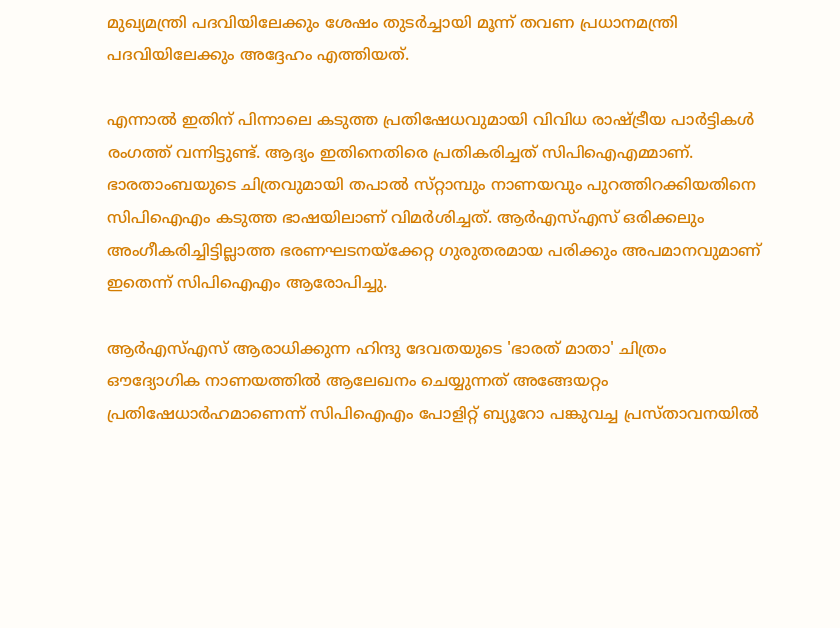മുഖ്യമന്ത്രി പദവിയിലേക്കും ശേഷം തുടർച്ചായി മൂന്ന് തവണ പ്രധാനമന്ത്രി പദവിയിലേക്കും അദ്ദേഹം എത്തിയത്.

എന്നാൽ ഇതിന് പിന്നാലെ കടുത്ത പ്രതിഷേധവുമായി വിവിധ രാഷ്ട്രീയ പാർട്ടികൾ രംഗത്ത് വന്നിട്ടുണ്ട്. ആദ്യം ഇതിനെതിരെ പ്രതികരിച്ചത് സിപിഐഎമ്മാണ്. ഭാരതാംബയുടെ ചിത്രവുമായി തപാൽ സ്‌റ്റാമ്പും നാണയവും പുറത്തിറക്കിയതിനെ സിപിഐഎം കടുത്ത ഭാഷയിലാണ് വിമർശിച്ചത്. ആർഎസ്എസ് ഒരിക്കലും അംഗീകരിച്ചിട്ടില്ലാത്ത ഭരണഘടനയ്ക്കേറ്റ ഗുരുതരമായ പരിക്കും അപമാനവുമാണ് ഇതെന്ന് സിപിഐഎം ആരോപിച്ചു.

ആർ‌എസ്‌എസ് ആരാധിക്കുന്ന ഹിന്ദു ദേവതയുടെ 'ഭാരത് മാതാ' ചിത്രം ഔദ്യോഗിക നാണയത്തിൽ ആലേഖനം ചെയ്യുന്നത് അങ്ങേയറ്റം പ്രതിഷേധാർഹമാണെന്ന് സിപിഐഎം പോളിറ്റ് ബ്യൂറോ പങ്കുവച്ച പ്രസ്‌താവനയിൽ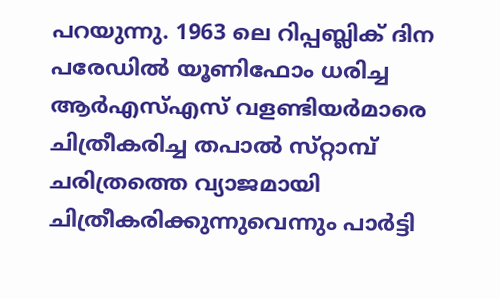പറയുന്നു. 1963 ലെ റിപ്പബ്ലിക് ദിന പരേഡിൽ യൂണിഫോം ധരിച്ച ആർ‌എസ്‌എസ് വളണ്ടിയർമാരെ ചിത്രീകരിച്ച തപാൽ സ്‌റ്റാമ്പ് ചരിത്രത്തെ വ്യാജമായി ചിത്രീകരിക്കുന്നുവെന്നും പാർട്ടി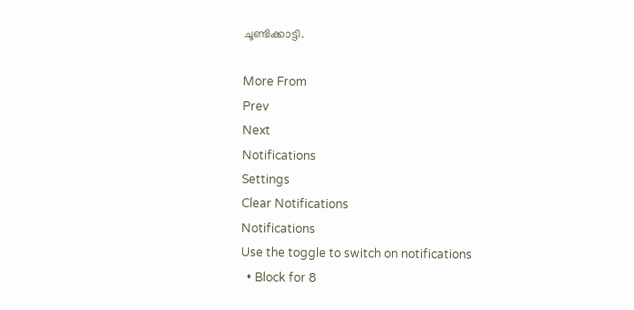ചൂണ്ടിക്കാട്ടി.

More From
Prev
Next
Notifications
Settings
Clear Notifications
Notifications
Use the toggle to switch on notifications
  • Block for 8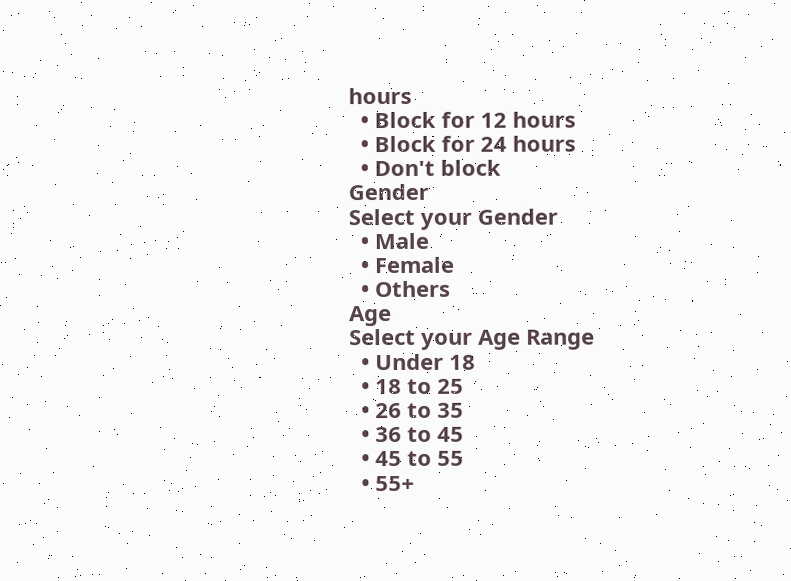hours
  • Block for 12 hours
  • Block for 24 hours
  • Don't block
Gender
Select your Gender
  • Male
  • Female
  • Others
Age
Select your Age Range
  • Under 18
  • 18 to 25
  • 26 to 35
  • 36 to 45
  • 45 to 55
  • 55+